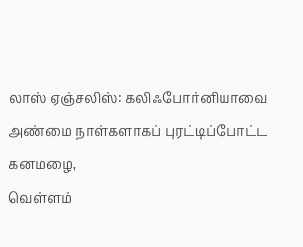லாஸ் ஏஞ்சலிஸ்: கலிஃபோர்னியாவை அண்மை நாள்களாகப் புரட்டிப்போட்ட கனமழை,
வெள்ளம்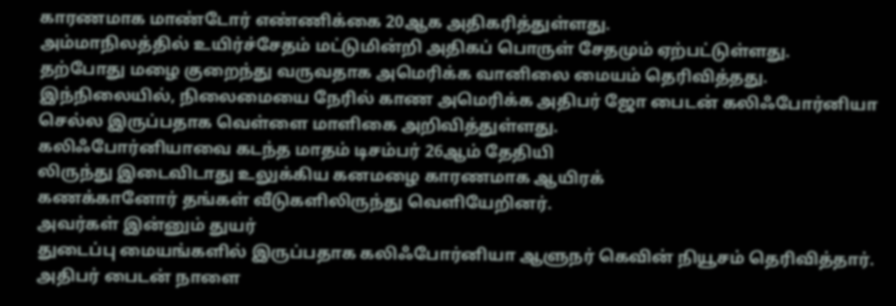காரணமாக மாண்டோர் எண்ணிக்கை 20ஆக அதிகரித்துள்ளது.
அம்மாநிலத்தில் உயிர்ச்சேதம் மட்டுமின்றி அதிகப் பொருள் சேதமும் ஏற்பட்டுள்ளது.
தற்போது மழை குறைந்து வருவதாக அமெரிக்க வானிலை மையம் தெரிவித்தது.
இந்நிலையில், நிலைமையை நேரில் காண அமெரிக்க அதிபர் ஜோ பைடன் கலிஃபோர்னியா செல்ல இருப்பதாக வெள்ளை மாளிகை அறிவித்துள்ளது.
கலிஃபோர்னியாவை கடந்த மாதம் டிசம்பர் 26ஆம் தேதியி
லிருந்து இடைவிடாது உலுக்கிய கனமழை காரணமாக ஆயிரக்
கணக்கானோர் தங்கள் வீடுகளிலிருந்து வெளியேறினர்.
அவர்கள் இன்னும் துயர்
துடைப்பு மையங்களில் இருப்பதாக கலிஃபோர்னியா ஆளுநர் கெவின் நியூசம் தெரிவித்தார்.
அதிபர் பைடன் நாளை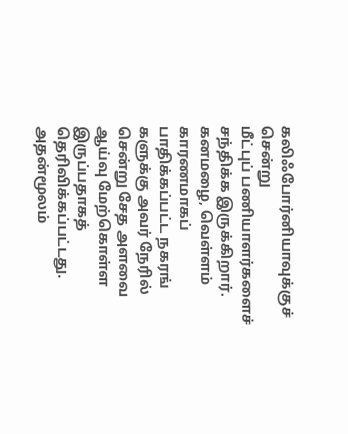கலிஃபோர்னியாவுக்குச் சென்று
மீட்புப் பணியாளர்களைச் சந்திக்க இருக்கிறார்.
கனமழை, வெள்ளம் காரணமாகப் பாதிக்கப்பட்ட நகரங்
களுக்கு அவர் நேரில் சென்று சேத அளவை ஆய்வு மேற்கொள்ள இருப்பதாகத் தெரிவிக்கப்பட்டது.
அதன்மூலம்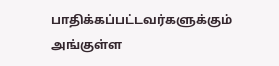பாதிக்கப்பட்டவர்களுக்கும் அங்குள்ள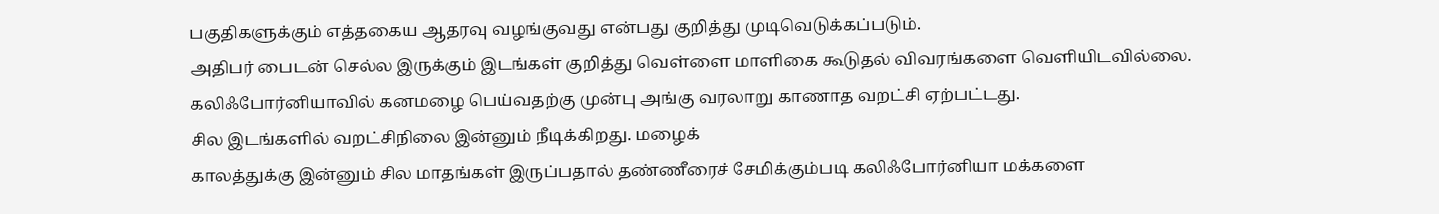பகுதிகளுக்கும் எத்தகைய ஆதரவு வழங்குவது என்பது குறித்து முடிவெடுக்கப்படும்.
அதிபர் பைடன் செல்ல இருக்கும் இடங்கள் குறித்து வெள்ளை மாளிகை கூடுதல் விவரங்களை வெளியிடவில்லை. கலிஃபோர்னியாவில் கனமழை பெய்வதற்கு முன்பு அங்கு வரலாறு காணாத வறட்சி ஏற்பட்டது.
சில இடங்களில் வறட்சிநிலை இன்னும் நீடிக்கிறது. மழைக்
காலத்துக்கு இன்னும் சில மாதங்கள் இருப்பதால் தண்ணீரைச் சேமிக்கும்படி கலிஃபோர்னியா மக்களை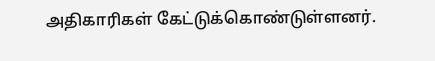அதிகாரிகள் கேட்டுக்கொண்டுள்ளனர்.